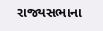રાજ્યસભાના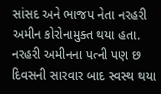સાંસદ અને ભાજપ નેતા નરહરી અમીન કોરોનામુક્ત થયા હતા. નરહરી અમીનના પત્ની પણ છ દિવસની સારવાર બાદ સ્વસ્થ થયા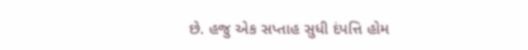છે. હજુ એક સપ્તાહ સુધી દંપત્તિ હોમ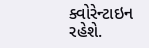ક્વોરેન્ટાઇન રહેશે.